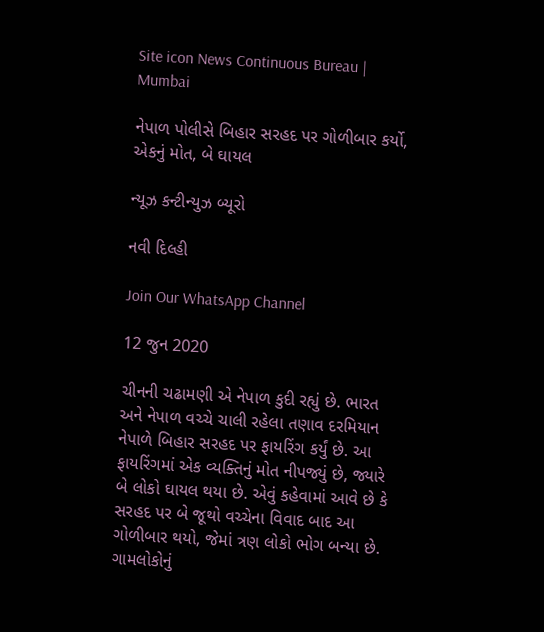Site icon News Continuous Bureau | Mumbai

નેપાળ પોલીસે બિહાર સરહદ પર ગોળીબાર કર્યો, એકનું મોત, બે ઘાયલ

ન્યૂઝ કન્ટીન્યુઝ બ્યૂરો

નવી દિલ્હી

Join Our WhatsApp Channel

12 જુન 2020

ચીનની ચઢામણી એ નેપાળ કુદી રહ્યું છે. ભારત અને નેપાળ વચ્ચે ચાલી રહેલા તણાવ દરમિયાન નેપાળે બિહાર સરહદ પર ફાયરિંગ કર્યું છે. આ ફાયરિંગમાં એક વ્યક્તિનું મોત નીપજ્યું છે, જ્યારે બે લોકો ઘાયલ થયા છે. એવું કહેવામાં આવે છે કે સરહદ પર બે જૂથો વચ્ચેના વિવાદ બાદ આ ગોળીબાર થયો, જેમાં ત્રણ લોકો ભોગ બન્યા છે. ગામલોકોનું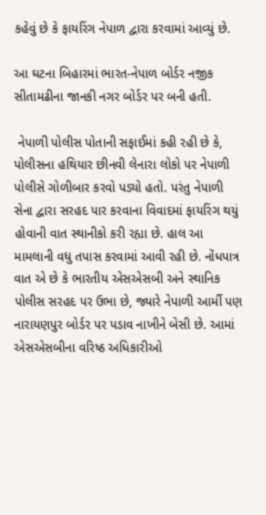કહેવું છે કે ફાયરિંગ નેપાળ દ્વારા કરવામાં આવ્યું છે.

આ ઘટના બિહારમાં ભારત-નેપાળ બોર્ડર નજીક સીતામઢીના જાનકી નગર બોર્ડર પર બની હતી.

 નેપાળી પોલીસ પોતાની સફાઈમાં કહી રહી છે કે, પોલીસના હથિયાર છીનવી લેનારા લોકો પર નેપાળી પોલીસે ગોળીબાર કરવો પડ્યો હતો. પરંતુ નેપાળી સેના દ્વારા સરહદ પાર કરવાના વિવાદમાં ફાયરિંગ થયું હોવાની વાત સ્થાનીકો કરી રહ્યા છે. હાલ આ મામલાની વધુ તપાસ કરવામાં આવી રહી છે. નોંધપાત્ર વાત એ છે કે ભારતીય એસએસબી અને સ્થાનિક પોલીસ સરહદ પર ઉભા છે, જ્યારે નેપાળી આર્મી પણ નારાયણપુર બોર્ડર પર પડાવ નાખીને બેસી છે. આમાં એસએસબીના વરિષ્ઠ અધિકારીઓ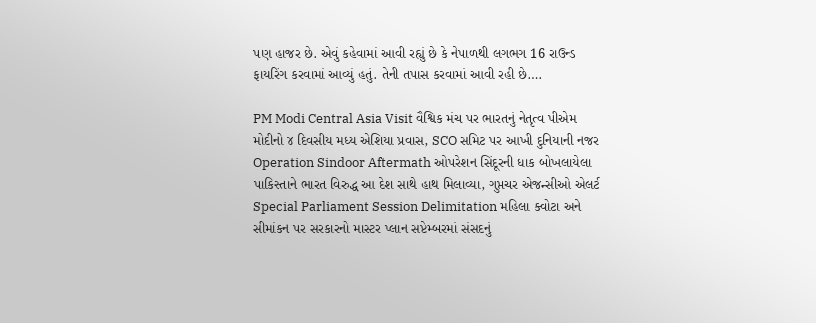પણ હાજર છે. એવું કહેવામાં આવી રહ્યું છે કે નેપાળથી લગભગ 16 રાઉન્ડ ફાયરિંગ કરવામાં આવ્યું હતું. તેની તપાસ કરવામાં આવી રહી છે….

PM Modi Central Asia Visit વૈશ્વિક મંચ પર ભારતનું નેતૃત્વ પીએમ મોદીનો ૪ દિવસીય મધ્ય એશિયા પ્રવાસ, SCO સમિટ પર આખી દુનિયાની નજર
Operation Sindoor Aftermath ઓપરેશન સિંદૂરની ધાક બોખલાયેલા પાકિસ્તાને ભારત વિરુદ્ધ આ દેશ સાથે હાથ મિલાવ્યા, ગુપ્તચર એજન્સીઓ એલર્ટ
Special Parliament Session Delimitation મહિલા ક્વોટા અને સીમાંકન પર સરકારનો માસ્ટર પ્લાન સપ્ટેમ્બરમાં સંસદનું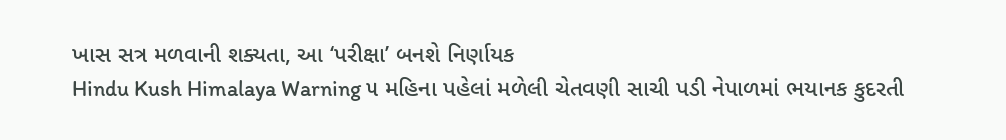ખાસ સત્ર મળવાની શક્યતા, આ ‘પરીક્ષા’ બનશે નિર્ણાયક
Hindu Kush Himalaya Warning ૫ મહિના પહેલાં મળેલી ચેતવણી સાચી પડી નેપાળમાં ભયાનક કુદરતી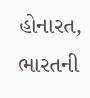હોનારત, ભારતની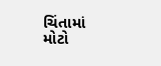ચિંતામાં મોટો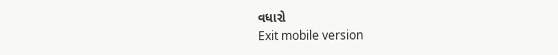વધારો
Exit mobile version